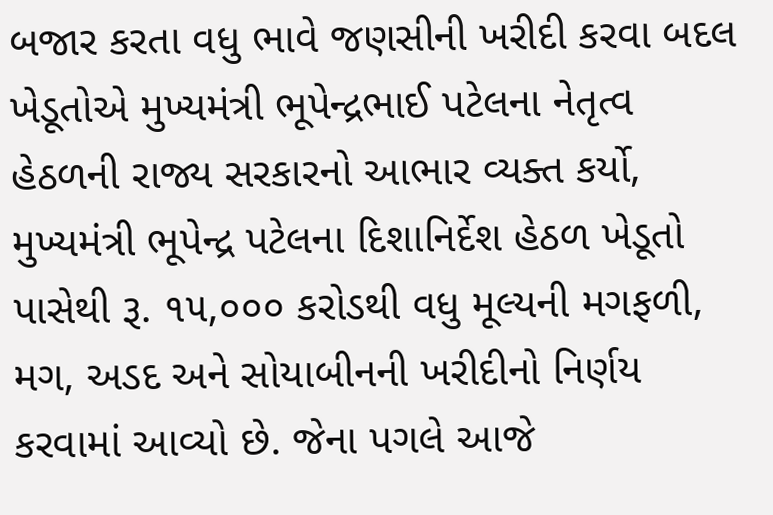બજાર કરતા વધુ ભાવે જણસીની ખરીદી કરવા બદલ ખેડૂતોએ મુખ્યમંત્રી ભૂપેન્દ્રભાઈ પટેલના નેતૃત્વ હેઠળની રાજ્ય સરકારનો આભાર વ્યક્ત કર્યો, મુખ્યમંત્રી ભૂપેન્દ્ર પટેલના દિશાનિર્દેશ હેઠળ ખેડૂતો પાસેથી રૂ. ૧૫,૦૦૦ કરોડથી વધુ મૂલ્યની મગફળી, મગ, અડદ અને સોયાબીનની ખરીદીનો નિર્ણય કરવામાં આવ્યો છે. જેના પગલે આજે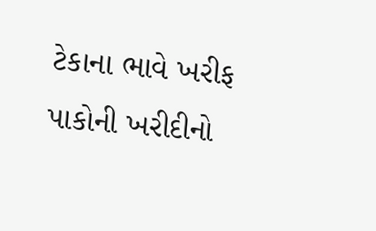ટેકાના ભાવે ખરીફ પાકોની ખરીદીનો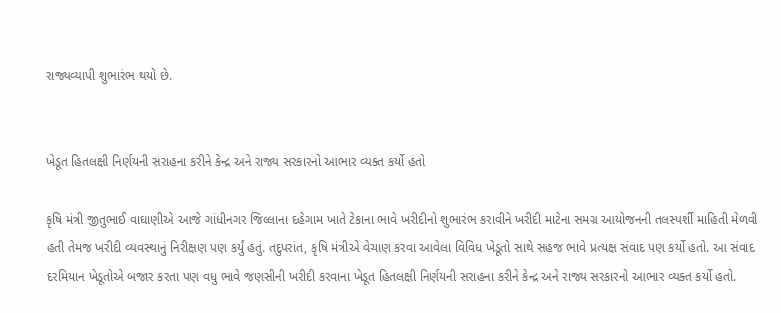રાજ્યવ્યાપી શુભારંભ થયો છે.


ખેડૂત હિતલક્ષી નિર્ણયની સરાહના કરીને કેન્દ્ર અને રાજ્ય સરકારનો આભાર વ્યક્ત કર્યો હતો

કૃષિ મંત્રી જીતુભાઈ વાઘાણીએ આજે ગાંધીનગર જિલ્લાના દહેગામ ખાતે ટેકાના ભાવે ખરીદીનો શુભારંભ કરાવીને ખરીદી માટેના સમગ્ર આયોજનની તલસ્પર્શી માહિતી મેળવી હતી તેમજ ખરીદી વ્યવસ્થાનું નિરીક્ષણ પણ કર્યું હતું. તદુપરાંત, કૃષિ મંત્રીએ વેચાણ કરવા આવેલા વિવિધ ખેડૂતો સાથે સહજ ભાવે પ્રત્યક્ષ સંવાદ પણ કર્યો હતો. આ સંવાદ દરમિયાન ખેડૂતોએ બજાર કરતા પણ વધુ ભાવે જણસીની ખરીદી કરવાના ખેડૂત હિતલક્ષી નિર્ણયની સરાહના કરીને કેન્દ્ર અને રાજ્ય સરકારનો આભાર વ્યક્ત કર્યો હતો.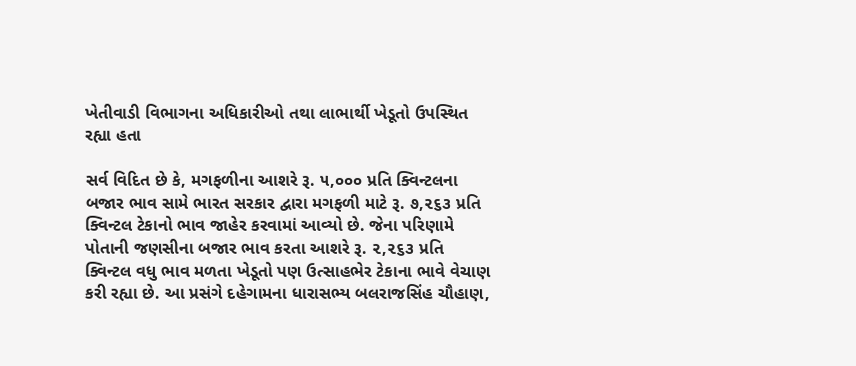ખેતીવાડી વિભાગના અધિકારીઓ તથા લાભાર્થી ખેડૂતો ઉપસ્થિત રહ્યા હતા

સર્વ વિદિત છે કે, મગફળીના આશરે રૂ. ૫,૦૦૦ પ્રતિ ક્વિન્ટલના બજાર ભાવ સામે ભારત સરકાર દ્વારા મગફળી માટે રૂ. ૭,૨૬૩ પ્રતિ ક્વિન્ટલ ટેકાનો ભાવ જાહેર કરવામાં આવ્યો છે. જેના પરિણામે પોતાની જણસીના બજાર ભાવ કરતા આશરે રૂ. ૨,૨૬૩ પ્રતિ ક્વિન્ટલ વધુ ભાવ મળતા ખેડૂતો પણ ઉત્સાહભેર ટેકાના ભાવે વેચાણ કરી રહ્યા છે. આ પ્રસંગે દહેગામના ધારાસભ્ય બલરાજસિંહ ચૌહાણ,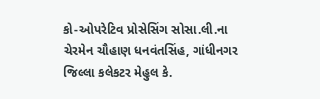કો-ઓપરેટિવ પ્રોસેસિંગ સોસા.લી.ના ચેરમેન ચૌહાણ ધનવંતસિંહ, ગાંધીનગર જિલ્લા કલેકટર મેહુલ કે.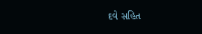દવે સહિત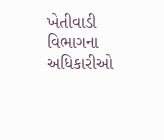ખેતીવાડી વિભાગના અધિકારીઓ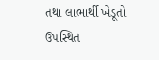તથા લાભાર્થી ખેડૂતો ઉપસ્થિત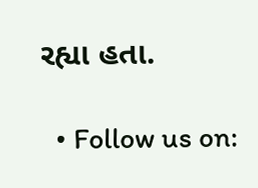રહ્યા હતા.

  • Follow us on: